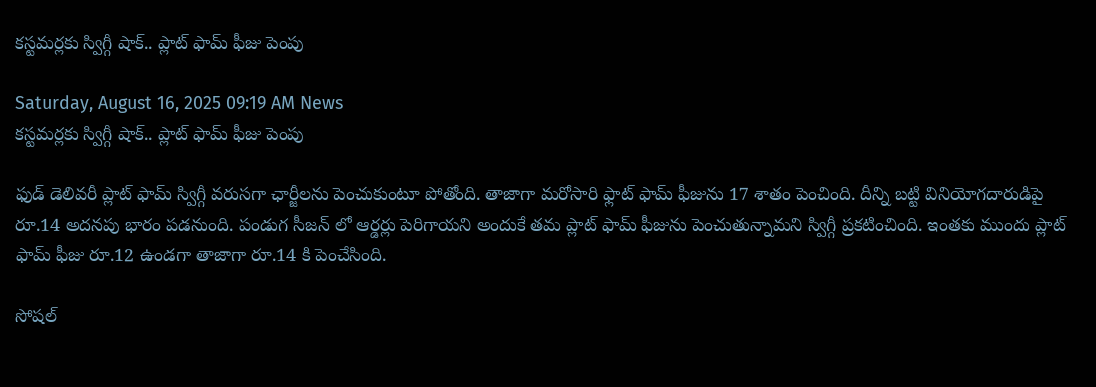కస్టమర్లకు స్విగ్గీ షాక్.. ప్లాట్ ఫామ్ ఫీజు పెంపు

Saturday, August 16, 2025 09:19 AM News
కస్టమర్లకు స్విగ్గీ షాక్.. ప్లాట్ ఫామ్ ఫీజు పెంపు

ఫుడ్ డెలివరీ ప్లాట్ ఫామ్ స్విగ్గీ వరుసగా ఛార్జీలను పెంచుకుంటూ పోతోంది. తాజాగా మరోసారి ఫ్లాట్ ఫామ్ ఫీజును 17 శాతం పెంచింది. దీన్ని బట్టి వినియోగదారుడిపై రూ.14 అదనపు భారం పడనుంది. పండుగ సీజన్ లో ఆర్డర్లు పెరిగాయని అందుకే తమ ప్లాట్ ఫామ్ ఫీజును పెంచుతున్నామని స్విగ్గీ ప్రకటించింది. ఇంతకు ముందు ప్లాట్ ఫామ్ ఫీజు రూ.12 ఉండగా తాజాగా రూ.14 కి పెంచేసింది.

సోషల్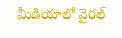మీడియాలో వైరల్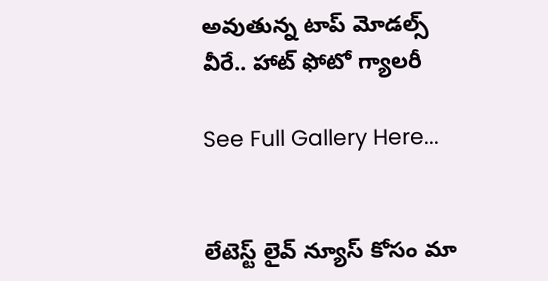అవుతున్న టాప్ మోడల్స్ వీరే.. హాట్ ఫోటో గ్యాలరీ

See Full Gallery Here...


లేటెస్ట్ లైవ్ న్యూస్ కోసం మా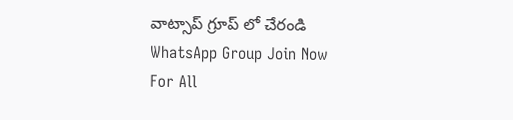వాట్సాప్ గ్రూప్ లో చేరండి
WhatsApp Group Join Now
For All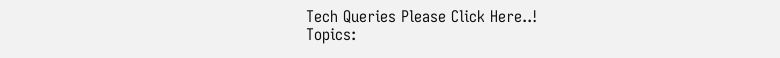Tech Queries Please Click Here..!
Topics: